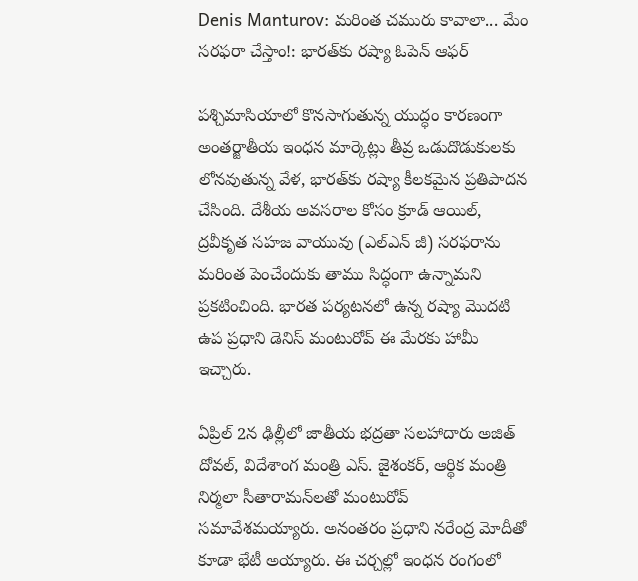Denis Manturov: మరింత చమురు కావాలా... మేం సరఫరా చేస్తాం!: భారత్‌కు రష్యా ఓపెన్ ఆఫర్

పశ్చిమాసియాలో కొనసాగుతున్న యుద్ధం కారణంగా అంతర్జాతీయ ఇంధన మార్కెట్లు తీవ్ర ఒడుదొడుకులకు లోనవుతున్న వేళ, భారత్‌కు రష్యా కీలకమైన ప్రతిపాదన చేసింది. దేశీయ అవసరాల కోసం క్రూడ్ ఆయిల్, ద్రవీకృత సహజ వాయువు (ఎల్ఎన్ జీ) సరఫరాను మరింత పెంచేందుకు తాము సిద్ధంగా ఉన్నామని ప్రకటించింది. భారత పర్యటనలో ఉన్న రష్యా మొదటి ఉప ప్రధాని డెనిస్ మంటురోవ్ ఈ మేరకు హామీ ఇచ్చారు.

ఏప్రిల్ 2న ఢిల్లీలో జాతీయ భద్రతా సలహాదారు అజిత్ దోవల్, విదేశాంగ మంత్రి ఎస్. జైశంకర్, ఆర్థిక మంత్రి నిర్మలా సీతారామన్‌లతో మంటురోవ్ సమావేశమయ్యారు. అనంతరం ప్రధాని నరేంద్ర మోదీతో కూడా భేటీ అయ్యారు. ఈ చర్చల్లో ఇంధన రంగంలో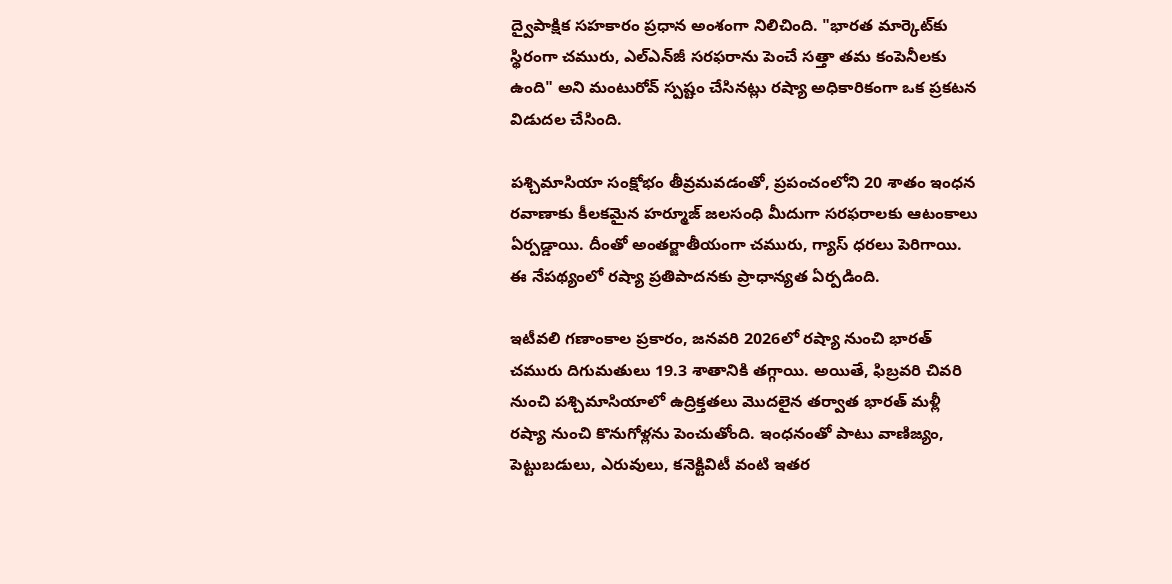ద్వైపాక్షిక సహకారం ప్రధాన అంశంగా నిలిచింది. "భారత మార్కెట్‌కు స్థిరంగా చమురు, ఎల్‌ఎన్‌జీ సరఫరాను పెంచే సత్తా తమ కంపెనీలకు ఉంది" అని మంటురోవ్ స్పష్టం చేసినట్లు రష్యా అధికారికంగా ఒక ప్రకటన విడుదల చేసింది.

పశ్చిమాసియా సంక్షోభం తీవ్రమవడంతో, ప్రపంచంలోని 20 శాతం ఇంధన రవాణాకు కీలకమైన హర్మూజ్ జలసంధి మీదుగా సరఫరాలకు ఆటంకాలు ఏర్పడ్డాయి. దీంతో అంతర్జాతీయంగా చమురు, గ్యాస్ ధరలు పెరిగాయి. ఈ నేపథ్యంలో రష్యా ప్రతిపాదనకు ప్రాధాన్యత ఏర్పడింది.

ఇటీవలి గణాంకాల ప్రకారం, జనవరి 2026లో రష్యా నుంచి భారత్ చమురు దిగుమతులు 19.3 శాతానికి తగ్గాయి. అయితే, ఫిబ్రవరి చివరి నుంచి పశ్చిమాసియాలో ఉద్రిక్తతలు మొదలైన తర్వాత భారత్ మళ్లీ రష్యా నుంచి కొనుగోళ్లను పెంచుతోంది. ఇంధనంతో పాటు వాణిజ్యం, పెట్టుబడులు, ఎరువులు, కనెక్టివిటీ వంటి ఇతర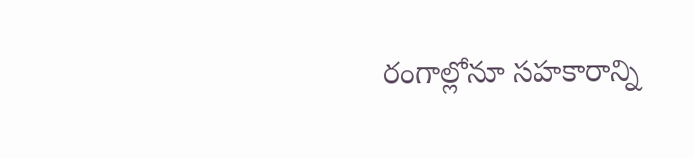రంగాల్లోనూ సహకారాన్ని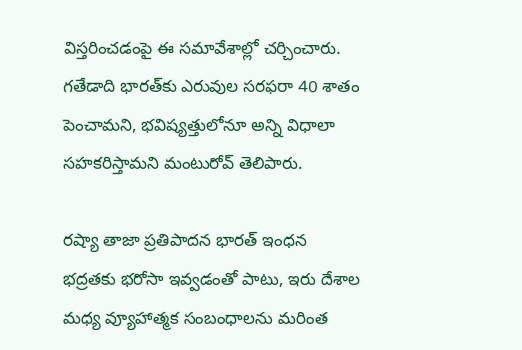విస్తరించడంపై ఈ సమావేశాల్లో చర్చించారు. గతేడాది భారత్‌కు ఎరువుల సరఫరా 40 శాతం పెంచామని, భవిష్యత్తులోనూ అన్ని విధాలా సహకరిస్తామని మంటురోవ్ తెలిపారు.

రష్యా తాజా ప్రతిపాదన భారత్ ఇంధన భద్రతకు భరోసా ఇవ్వడంతో పాటు, ఇరు దేశాల మధ్య వ్యూహాత్మక సంబంధాలను మరింత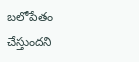బలోపేతం చేస్తుందని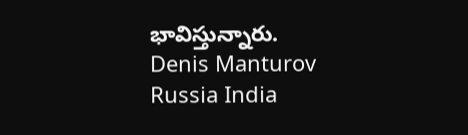భావిస్తున్నారు.
Denis Manturov
Russia India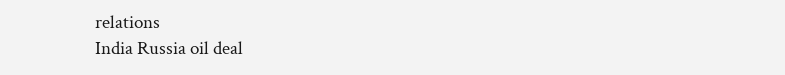relations
India Russia oil deal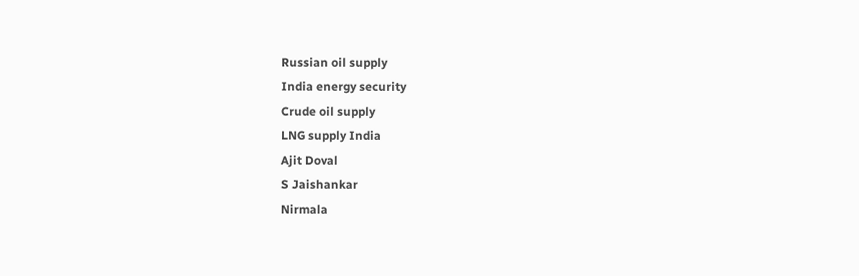Russian oil supply
India energy security
Crude oil supply
LNG supply India
Ajit Doval
S Jaishankar
Nirmala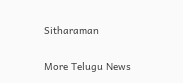Sitharaman

More Telugu News